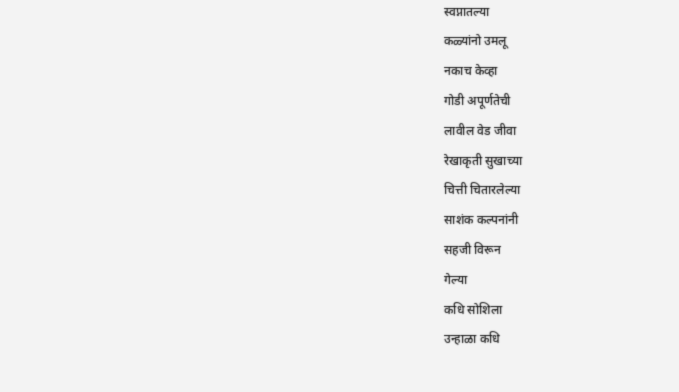स्वप्नातल्या
कळ्यांनो उमलू
नकाच केव्हा
गोडी अपूर्णतेची
लावील वेड जीवा
रेखाकृती सुखाच्या
चित्ती चितारलेल्या
साशंक कल्पनांनी
सहजी विरून
गेल्या
कधि सोशिला
उन्हाळा कधि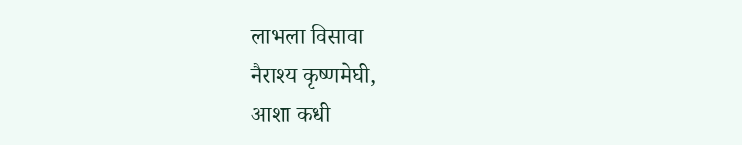लाभला विसावा
नैराश्य कृष्णमेघी,
आशा कधी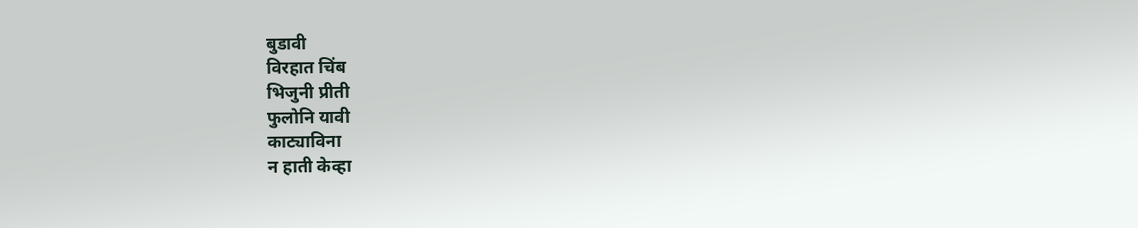बुडावी
विरहात चिंब
भिजुनी प्रीती
फुलोनि यावी
काट्याविना
न हाती केव्हा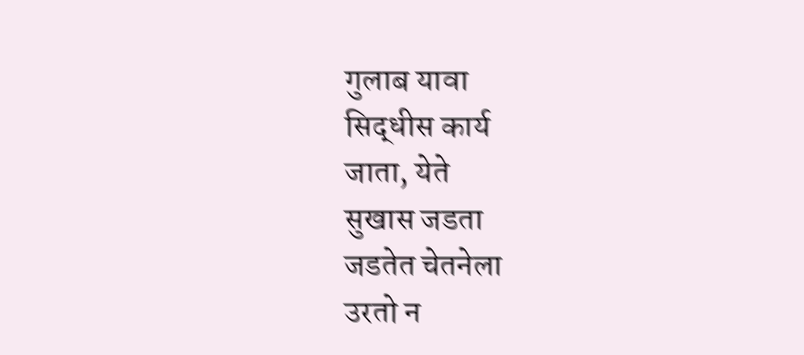गुलाब यावा
सिद्धीस कार्य
जाता, येते
सुखास जडता
जडतेत चेतनेला
उरतो न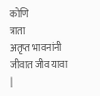कोणि
त्राता
अतृप्त भावनांनी
जीवात जीव यावा
|